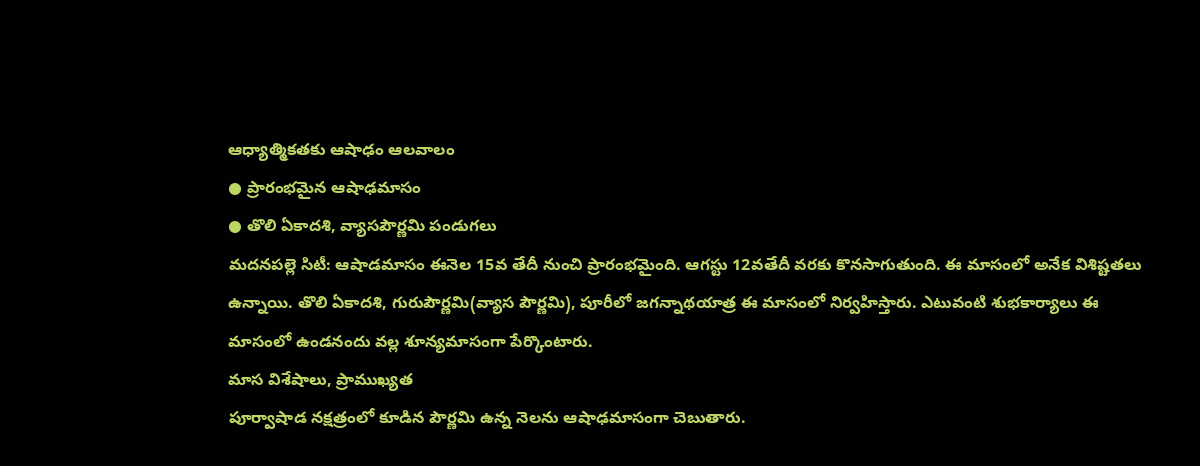ఆధ్యాత్మికతకు ఆషాఢం ఆలవాలం
● ప్రారంభమైన ఆషాఢమాసం
● తొలి ఏకాదశి, వ్యాసపౌర్ణమి పండుగలు
మదనపల్లె సిటీ: ఆషాడమాసం ఈనెల 15వ తేదీ నుంచి ప్రారంభమైంది. ఆగస్టు 12వతేదీ వరకు కొనసాగుతుంది. ఈ మాసంలో అనేక విశిష్టతలు ఉన్నాయి. తొలి ఏకాదశి, గురుపౌర్ణమి(వ్యాస పౌర్ణమి), పూరీలో జగన్నాథయాత్ర ఈ మాసంలో నిర్వహిస్తారు. ఎటువంటి శుభకార్యాలు ఈ మాసంలో ఉండనందు వల్ల శూన్యమాసంగా పేర్కొంటారు.
మాస విశేషాలు, ప్రాముఖ్యత
పూర్వాషాడ నక్షత్రంలో కూడిన పౌర్ణమి ఉన్న నెలను ఆషాఢమాసంగా చెబుతారు.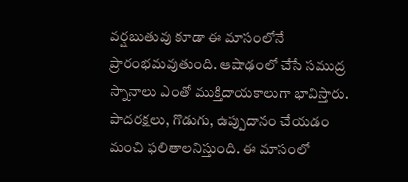వర్షబుతువు కూడా ఈ మాసంలోనే ప్రారంభమవుతుంది. ఆషాఢంలో చేసే సముద్ర స్నానాలు ఎంతో ముక్తిదాయకాలుగా భావిస్తారు. పాదరక్షలు, గొడుగు, ఉప్పుదానం చేయడం మంచి ఫలితాలనిస్తుంది. ఈ మాసంలో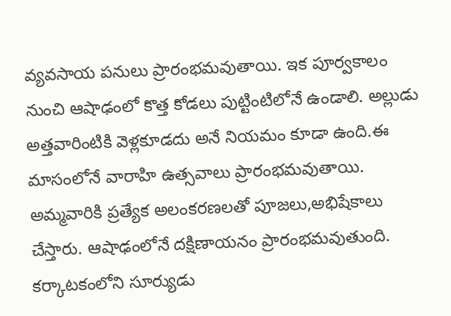వ్యవసాయ పనులు ప్రారంభమవుతాయి. ఇక పూర్వకాలం నుంచి ఆషాఢంలో కొత్త కోడలు పుట్టింటిలోనే ఉండాలి. అల్లుడు అత్తవారింటికి వెళ్లకూడదు అనే నియమం కూడా ఉంది.ఈ మాసంలోనే వారాహి ఉత్సవాలు ప్రారంభమవుతాయి. అమ్మవారికి ప్రత్యేక అలంకరణలతో పూజలు,అభిషేకాలు చేస్తారు. ఆషాఢంలోనే దక్షిణాయనం ప్రారంభమవుతుంది. కర్కాటకంలోని సూర్యుడు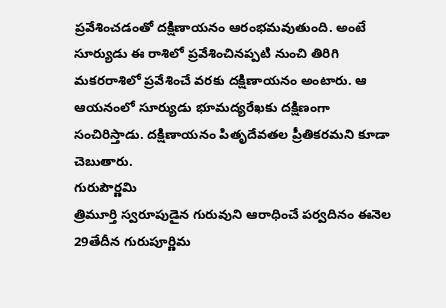ప్రవేశించడంతో దక్షిణాయనం ఆరంభమవుతుంది. అంటే సూర్యుడు ఈ రాశిలో ప్రవేశించినప్పటి నుంచి తిరిగి మకరరాశిలో ప్రవేశించే వరకు దక్షిణాయనం అంటారు. ఆ ఆయనంలో సూర్యుడు భూమద్యరేఖకు దక్షిణంగా సంచిరిస్తాడు. దక్షిణాయనం పితృదేవతల ప్రీతికరమని కూడా చెబుతారు.
గురుపౌర్ణమి
త్రిమూర్తి స్వరూపుడైన గురువుని ఆరాధించే పర్వదినం ఈనెల 29తేదీన గురుపూర్ణిమ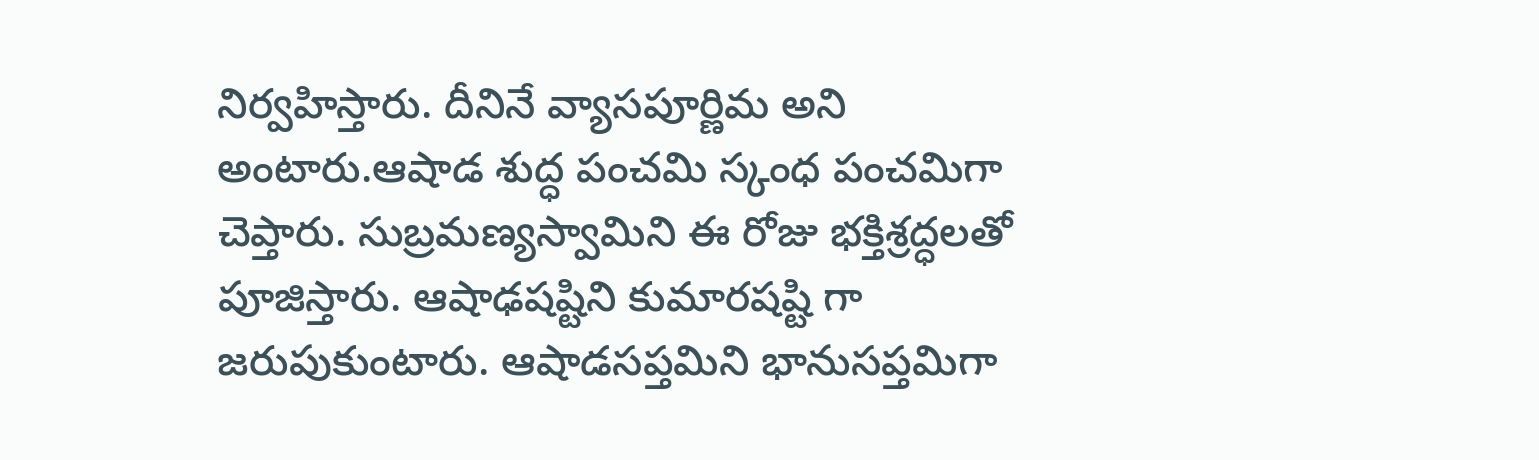నిర్వహిస్తారు. దీనినే వ్యాసపూర్ణిమ అని అంటారు.ఆషాడ శుద్ధ పంచమి స్కంధ పంచమిగా చెప్తారు. సుబ్రమణ్యస్వామిని ఈ రోజు భక్తిశ్రద్ధలతో పూజిస్తారు. ఆషాఢషష్టిని కుమారషష్టి గా జరుపుకుంటారు. ఆషాడసప్తమిని భానుసప్తమిగా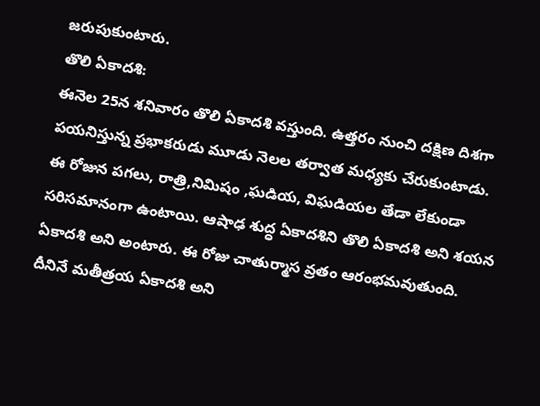జరుపుకుంటారు.
తొలి ఏకాదశి:
ఈనెల 25న శనివారం తొలి ఏకాదశి వస్తుంది. ఉత్తరం నుంచి దక్షిణ దిశగా పయనిస్తున్న ప్రభాకరుడు మూడు నెలల తర్వాత మధ్యకు చేరుకుంటాడు. ఈ రోజున పగలు, రాత్రి,నిమిషం ,ఘడియ, విఘడియల తేడా లేకుండా సరిసమానంగా ఉంటాయి. ఆషాఢ శుద్ధ ఏకాదశిని తొలి ఏకాదశి అని శయన ఏకాదశి అని అంటారు. ఈ రోజు చాతుర్మాస వ్రతం ఆరంభమవుతుంది. దీనినే మతీత్రయ ఏకాదశి అని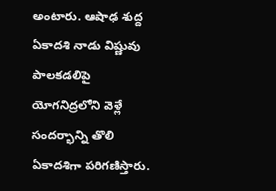అంటారు. ఆషాఢ శుద్ద ఏకాదశి నాడు విష్ణువు పాలకడలిపై యోగనిద్రలోని వెళ్లే సందర్భాన్ని తొలి ఏకాదశిగా పరిగణిస్తారు.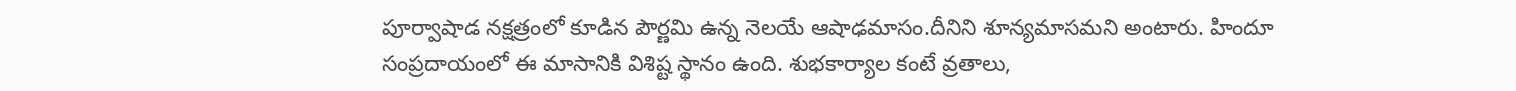పూర్వాషాడ నక్షత్రంలో కూడిన పౌర్ణమి ఉన్న నెలయే ఆషాఢమాసం.దీనిని శూన్యమాసమని అంటారు. హిందూ సంప్రదాయంలో ఈ మాసానికి విశిష్ట స్థానం ఉంది. శుభకార్యాల కంటే వ్రతాలు,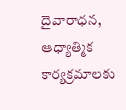దైవారాధన, ఆధ్యాత్మిక కార్యక్రమాలకు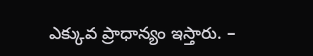ఎక్కువ ప్రాధాన్యం ఇస్తారు. –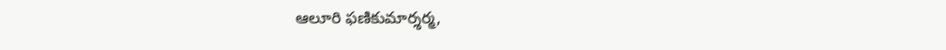ఆలూరి ఫణికుమార్శర్మ,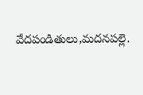వేదపండితులు,మదనపల్లె.